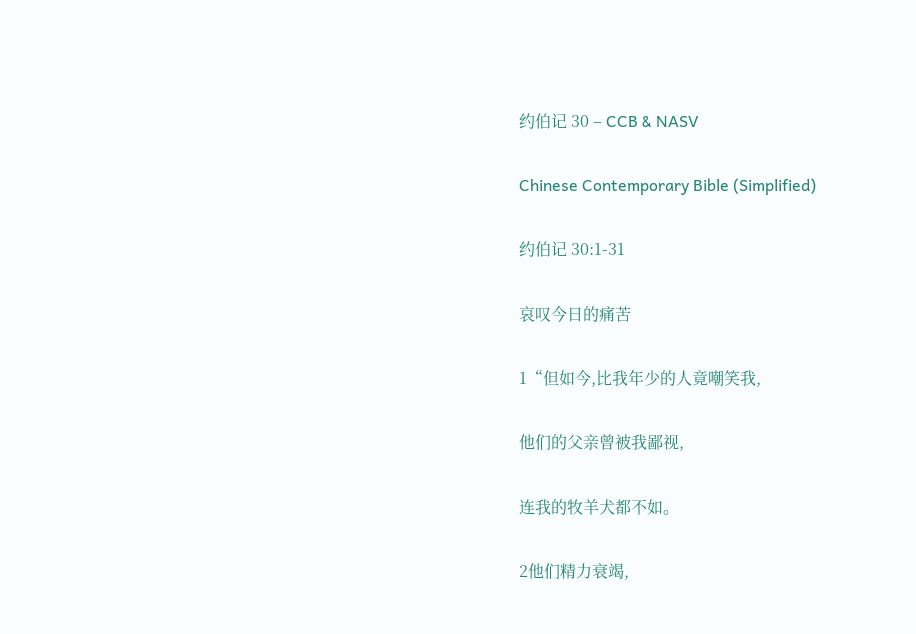约伯记 30 – CCB & NASV

Chinese Contemporary Bible (Simplified)

约伯记 30:1-31

哀叹今日的痛苦

1“但如今,比我年少的人竟嘲笑我,

他们的父亲曾被我鄙视,

连我的牧羊犬都不如。

2他们精力衰竭,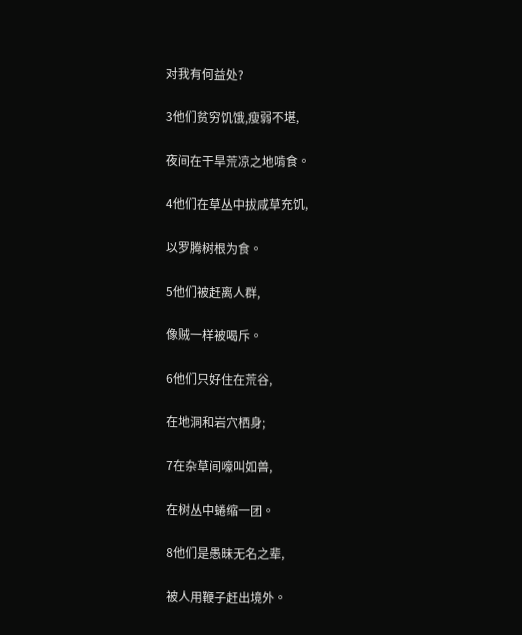对我有何益处?

3他们贫穷饥饿,瘦弱不堪,

夜间在干旱荒凉之地啃食。

4他们在草丛中拔咸草充饥,

以罗腾树根为食。

5他们被赶离人群,

像贼一样被喝斥。

6他们只好住在荒谷,

在地洞和岩穴栖身;

7在杂草间嚎叫如兽,

在树丛中蜷缩一团。

8他们是愚昧无名之辈,

被人用鞭子赶出境外。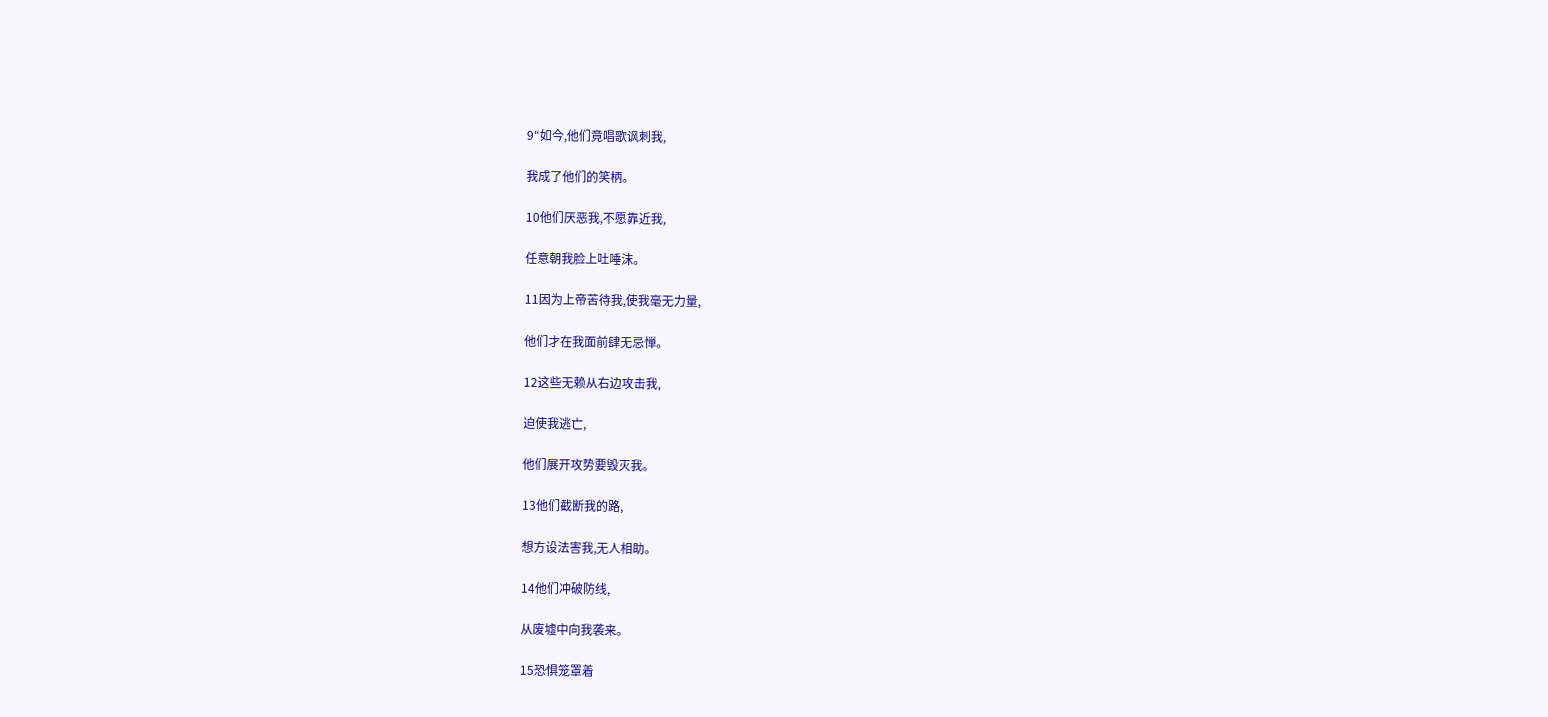9“如今,他们竟唱歌讽刺我,

我成了他们的笑柄。

10他们厌恶我,不愿靠近我,

任意朝我脸上吐唾沫。

11因为上帝苦待我,使我毫无力量,

他们才在我面前肆无忌惮。

12这些无赖从右边攻击我,

迫使我逃亡,

他们展开攻势要毁灭我。

13他们截断我的路,

想方设法害我,无人相助。

14他们冲破防线,

从废墟中向我袭来。

15恐惧笼罩着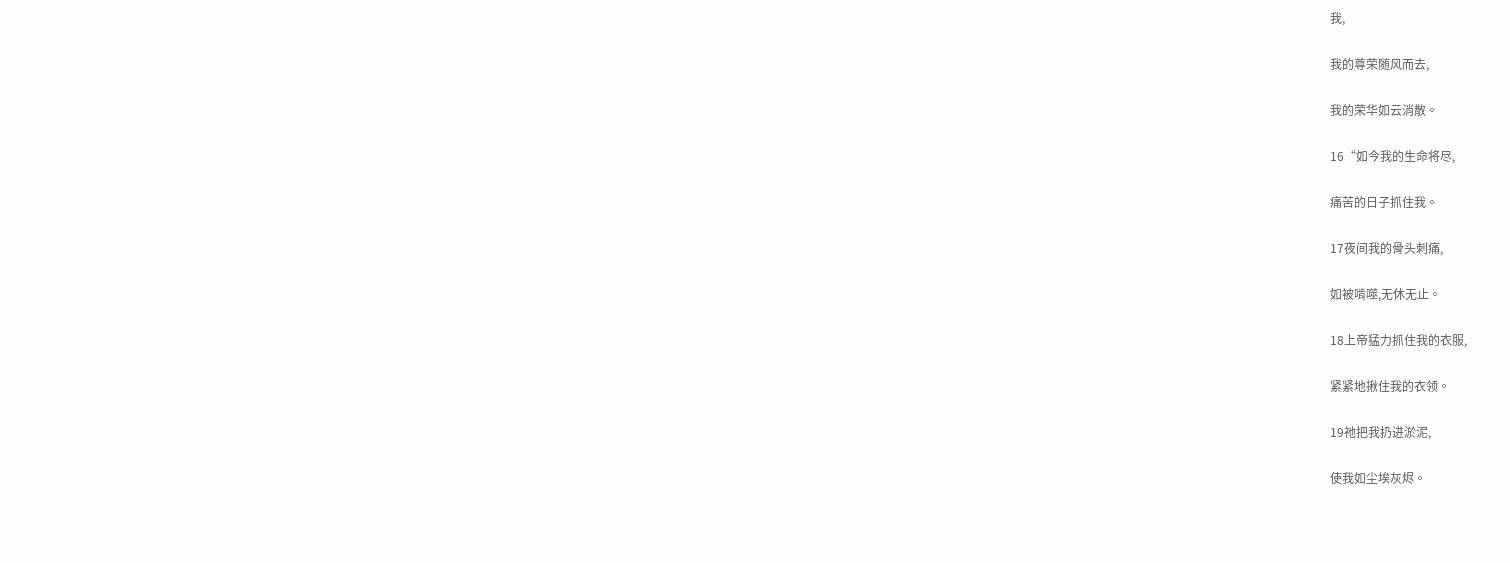我,

我的尊荣随风而去,

我的荣华如云消散。

16“如今我的生命将尽,

痛苦的日子抓住我。

17夜间我的骨头刺痛,

如被啃噬,无休无止。

18上帝猛力抓住我的衣服,

紧紧地揪住我的衣领。

19祂把我扔进淤泥,

使我如尘埃灰烬。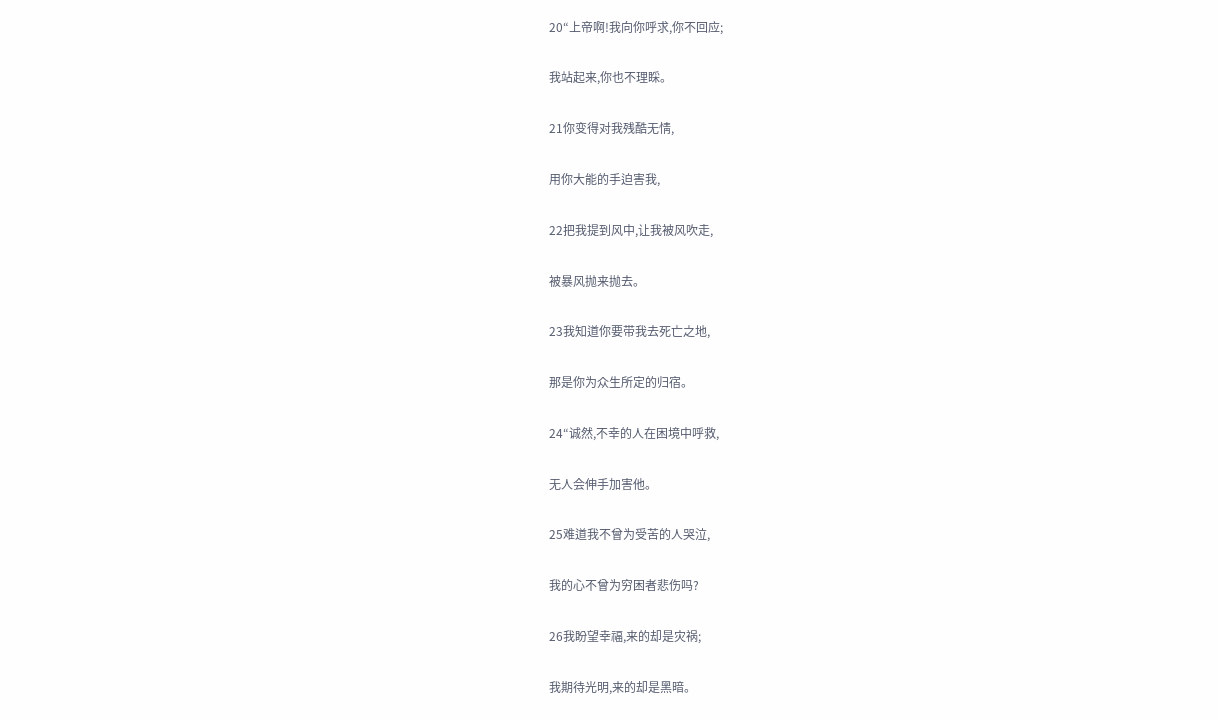20“上帝啊!我向你呼求,你不回应;

我站起来,你也不理睬。

21你变得对我残酷无情,

用你大能的手迫害我,

22把我提到风中,让我被风吹走,

被暴风抛来抛去。

23我知道你要带我去死亡之地,

那是你为众生所定的归宿。

24“诚然,不幸的人在困境中呼救,

无人会伸手加害他。

25难道我不曾为受苦的人哭泣,

我的心不曾为穷困者悲伤吗?

26我盼望幸福,来的却是灾祸;

我期待光明,来的却是黑暗。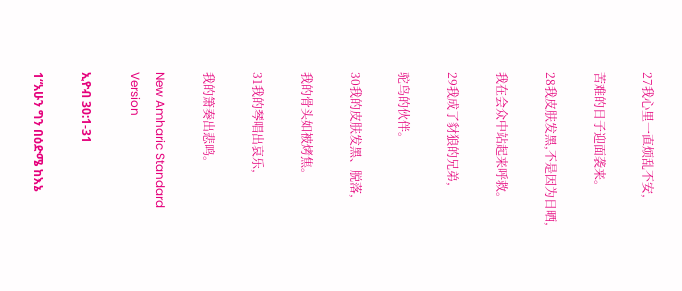27我心里一直烦乱不安,

苦难的日子迎面袭来。

28我皮肤发黑,不是因为日晒,

我在会众中站起来呼救。

29我成了豺狼的兄弟,

驼鸟的伙伴。

30我的皮肤发黑、脱落,

我的骨头如被烤焦。

31我的琴唱出哀乐,

我的箫奏出悲鸣。

New Amharic Standard Version

ኢዮብ 30:1-31

1“አሁን ግን በዕድሜ ከእኔ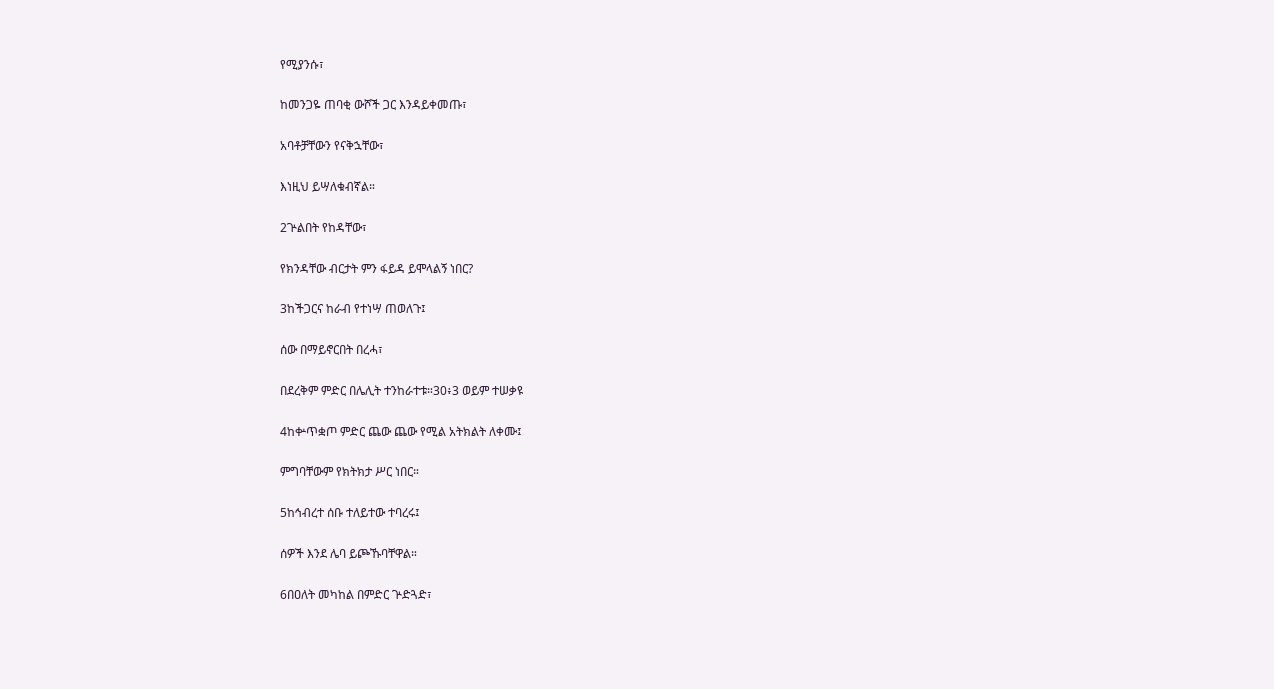የሚያንሱ፣

ከመንጋዬ ጠባቂ ውሾች ጋር እንዳይቀመጡ፣

አባቶቻቸውን የናቅኋቸው፣

እነዚህ ይሣለቁብኛል።

2ጕልበት የከዳቸው፣

የክንዳቸው ብርታት ምን ፋይዳ ይሞላልኝ ነበር?

3ከችጋርና ከራብ የተነሣ ጠወለጉ፤

ሰው በማይኖርበት በረሓ፣

በደረቅም ምድር በሌሊት ተንከራተቱ።30፥3 ወይም ተሠቃዩ

4ከቍጥቋጦ ምድር ጨው ጨው የሚል አትክልት ለቀሙ፤

ምግባቸውም የክትክታ ሥር ነበር።

5ከኅብረተ ሰቡ ተለይተው ተባረሩ፤

ሰዎች እንደ ሌባ ይጮኹባቸዋል።

6በዐለት መካከል በምድር ጕድጓድ፣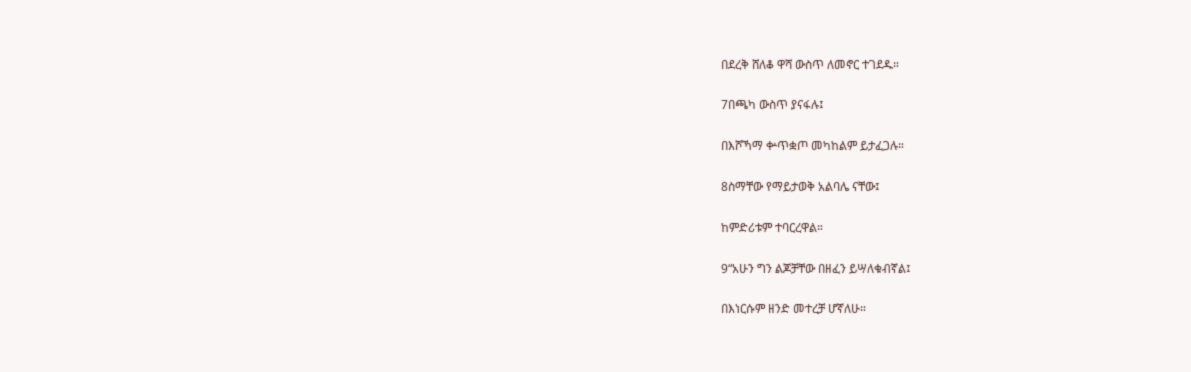በደረቅ ሸለቆ ዋሻ ውስጥ ለመኖር ተገደዱ።

7በጫካ ውስጥ ያናፋሉ፤

በእሾኻማ ቍጥቋጦ መካከልም ይታፈጋሉ።

8ስማቸው የማይታወቅ አልባሌ ናቸው፤

ከምድሪቱም ተባርረዋል።

9“አሁን ግን ልጆቻቸው በዘፈን ይሣለቁብኛል፤

በእነርሱም ዘንድ መተረቻ ሆኛለሁ።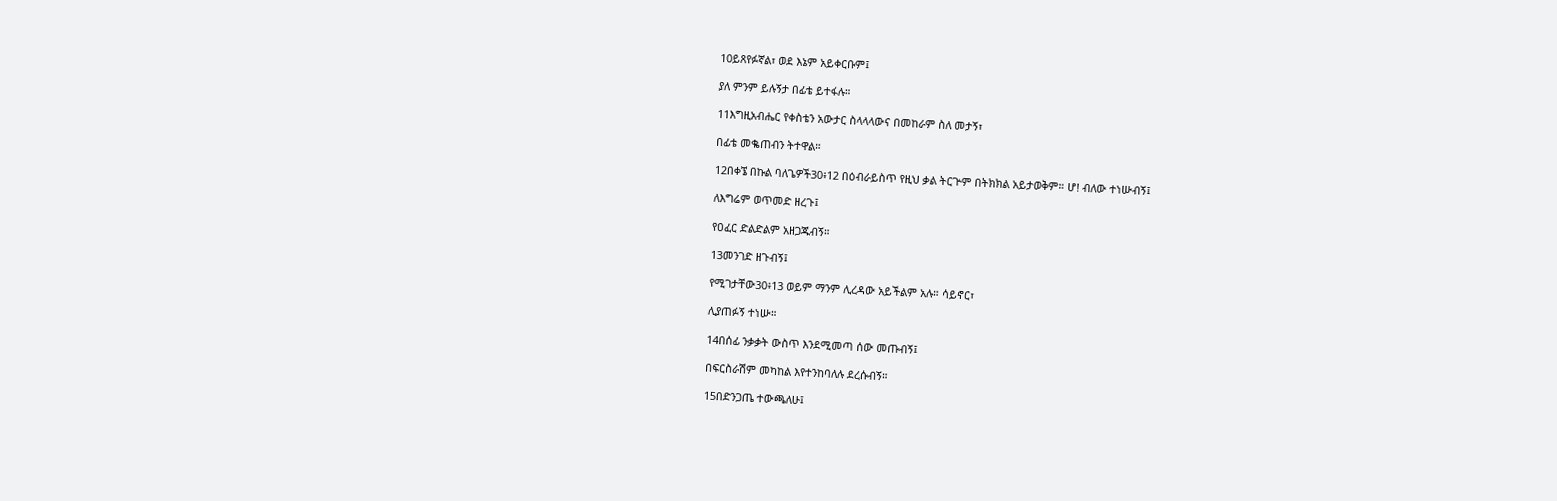10ይጸየፉኛል፣ ወደ እኔም አይቀርቡም፤

ያለ ምንም ይሉኝታ በፊቴ ይተፋሉ።

11እግዚአብሔር የቀስቴን አውታር ስላላላውና በመከራም ስለ መታኝ፣

በፊቴ መቈጠብን ትተዋል።

12በቀኜ በኩል ባለጌዎች30፥12 በዕብራይስጥ የዚህ ቃል ትርጕም በትክክል አይታወቅም። ሆ! ብለው ተነሡብኝ፤

ለእግሬም ወጥመድ ዘረጉ፤

የዐፈር ድልድልም አዘጋጁብኝ።

13መንገድ ዘጉብኝ፤

የሚገታቸው30፥13 ወይም ማንም ሊረዳው አይችልም አሉ። ሳይኖር፣

ሊያጠፉኝ ተነሡ።

14በሰፊ ንቃቃት ውስጥ እንደሚመጣ ሰው መጡብኝ፤

በፍርስራሽም መካከል እየተንከባለሉ ደረሱብኝ።

15በድንጋጤ ተውጫለሁ፤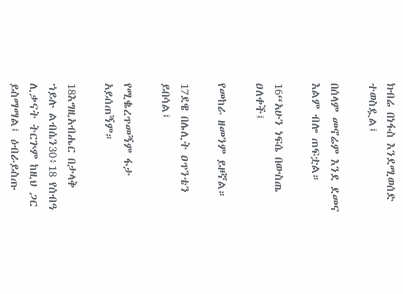ክብሬ በነፋስ እንደሚወሰድ ተወስዷል፤

በሰላም መኖሬም እንደ ደመና እልም ብሎ ጠፍቷል።

16“አሁን ነፍሴ በውስጤ ዐለቀች፤

የመከራ ዘመንም ይዞኛል።

17ደዌ በሌሊት ዐጥንቴን ይበሳል፤

የሚቈረጥመኝም ፋታ አይሰጠኝም።

18እግዚአብሔር በታላቅ ኀይሉ ልብሴን30፥18 የሰብዓ ሊቃናት ትርጕም ከዚህ ጋር ይስማማል፤ ዕብራይስጡ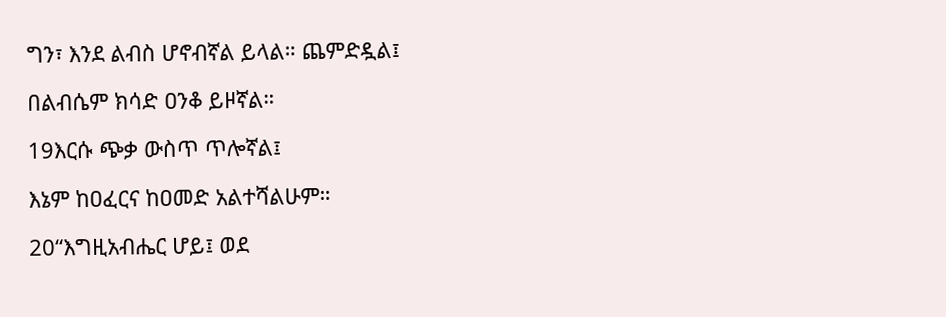ግን፣ እንደ ልብስ ሆኖብኛል ይላል። ጨምድዷል፤

በልብሴም ክሳድ ዐንቆ ይዞኛል።

19እርሱ ጭቃ ውስጥ ጥሎኛል፤

እኔም ከዐፈርና ከዐመድ አልተሻልሁም።

20“እግዚአብሔር ሆይ፤ ወደ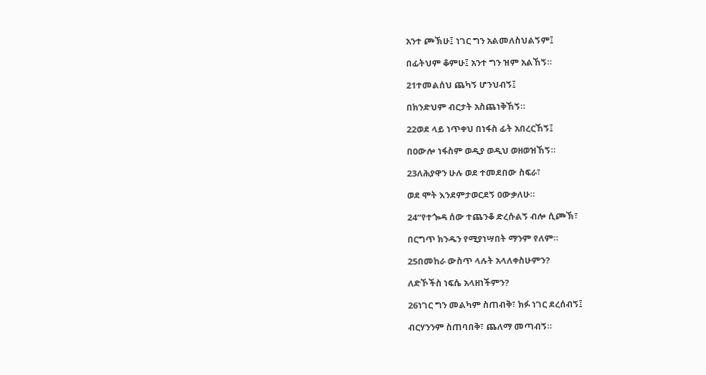አንተ ጮኽሁ፤ ነገር ግን አልመለስህልኝም፤

በፊትህም ቆምሁ፤ አንተ ግን ዝም አልኸኝ።

21ተመልሰህ ጨካኝ ሆንህብኝ፤

በክንድህም ብርታት አስጨነቅኸኝ።

22ወደ ላይ ነጥቀህ በነፋስ ፊት አበረርኸኝ፤

በዐውሎ ነፋስም ወዲያ ወዲህ ወዘወዝኸኝ።

23ለሕያዋን ሁሉ ወደ ተመደበው ስፍራ፣

ወደ ሞት እንደምታወርደኝ ዐውቃለሁ።

24“የተጐዳ ሰው ተጨንቆ ድረሱልኝ ብሎ ሲጮኽ፣

በርግጥ ክንዱን የሚያነሣበት ማንም የለም።

25በመከራ ውስጥ ላሉት አላለቀስሁምን?

ለድኾችስ ነፍሴ አላዘነችምን?

26ነገር ግን መልካም ስጠብቅ፣ ክፉ ነገር ደረሰብኝ፤

ብርሃንንም ስጠባበቅ፣ ጨለማ መጣብኝ።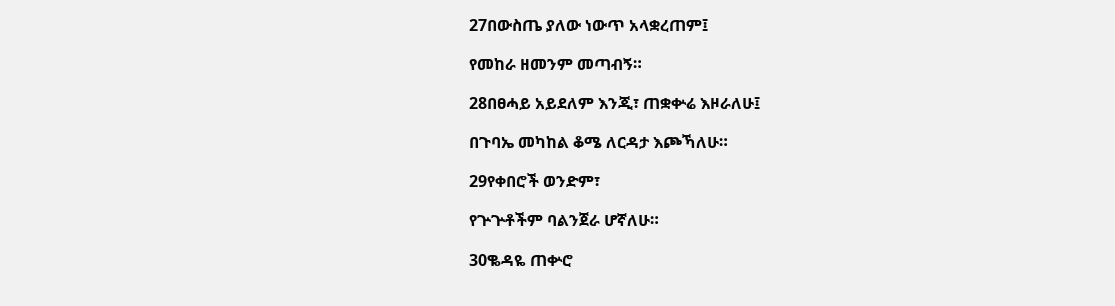27በውስጤ ያለው ነውጥ አላቋረጠም፤

የመከራ ዘመንም መጣብኝ።

28በፀሓይ አይደለም እንጂ፣ ጠቋቍሬ እዞራለሁ፤

በጉባኤ መካከል ቆሜ ለርዳታ እጮኻለሁ።

29የቀበሮች ወንድም፣

የጕጕቶችም ባልንጀራ ሆኛለሁ።

30ቈዳዬ ጠቍሮ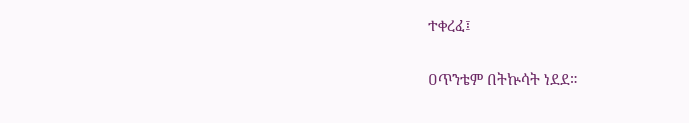ተቀረፈ፤

ዐጥንቴም በትኵሳት ነደደ።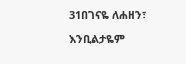31በገናዬ ለሐዘን፣

እንቢልታዬም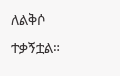ለልቅሶ ተቃኝቷል።